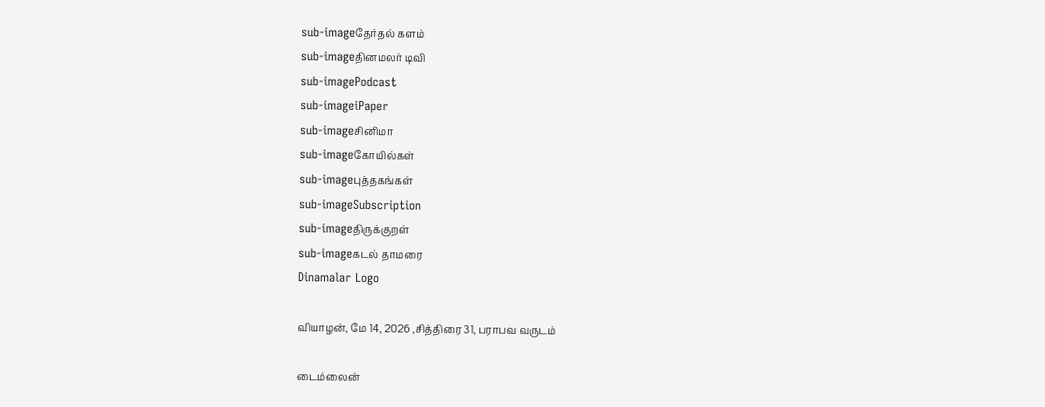sub-imageதேர்தல் களம்
sub-imageதினமலர் டிவி
sub-imagePodcast
sub-imageiPaper
sub-imageசினிமா
sub-imageகோயில்கள்
sub-imageபுத்தகங்கள்
sub-imageSubscription
sub-imageதிருக்குறள்
sub-imageகடல் தாமரை
Dinamalar Logo

வியாழன், மே 14, 2026 ,சித்திரை 31, பராபவ வருடம்

டைம்லைன்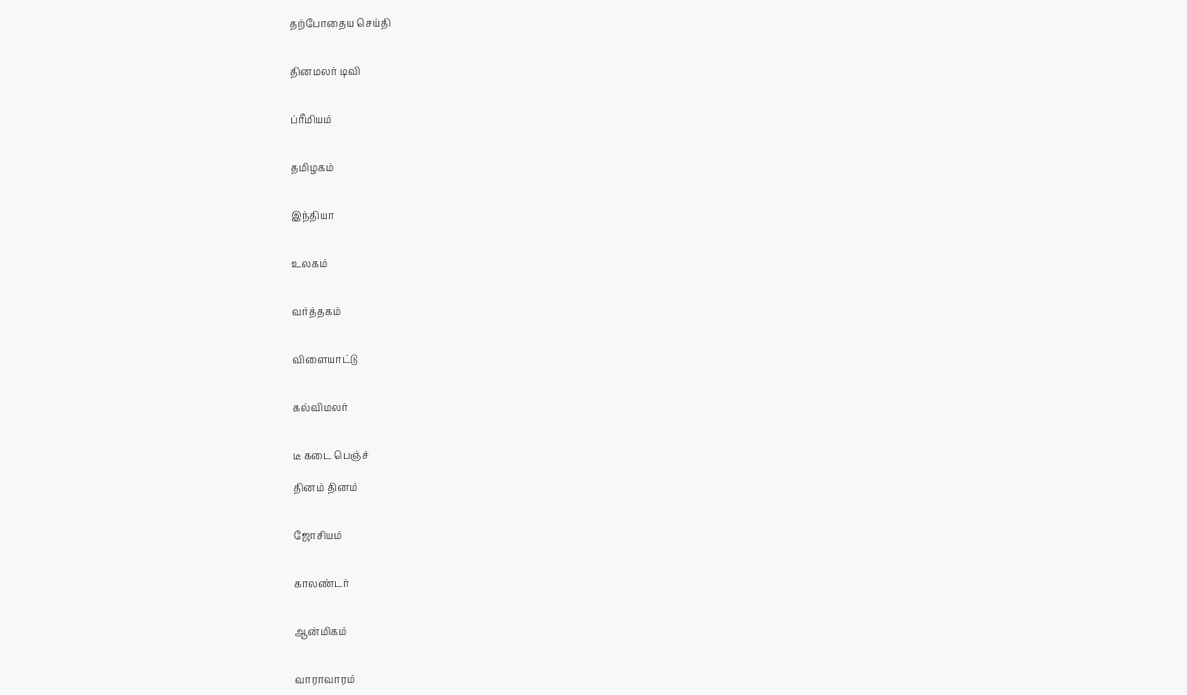தற்போதைய செய்தி


தினமலர் டிவி


ப்ரீமியம்


தமிழகம்


இந்தியா


உலகம்


வர்த்தகம்


விளையாட்டு


கல்விமலர்


டீ கடை பெஞ்ச்

தினம் தினம்


ஜோசியம்


காலண்டர்


ஆன்மிகம்


வாராவாரம்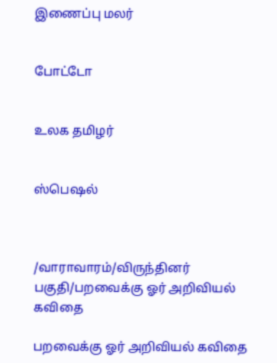இணைப்பு மலர்


போட்டோ


உலக தமிழர்


ஸ்பெஷல்



/வாராவாரம்/விருந்தினர் பகுதி/பறவைக்கு ஓர் அறிவியல் கவிதை

பறவைக்கு ஓர் அறிவியல் கவிதை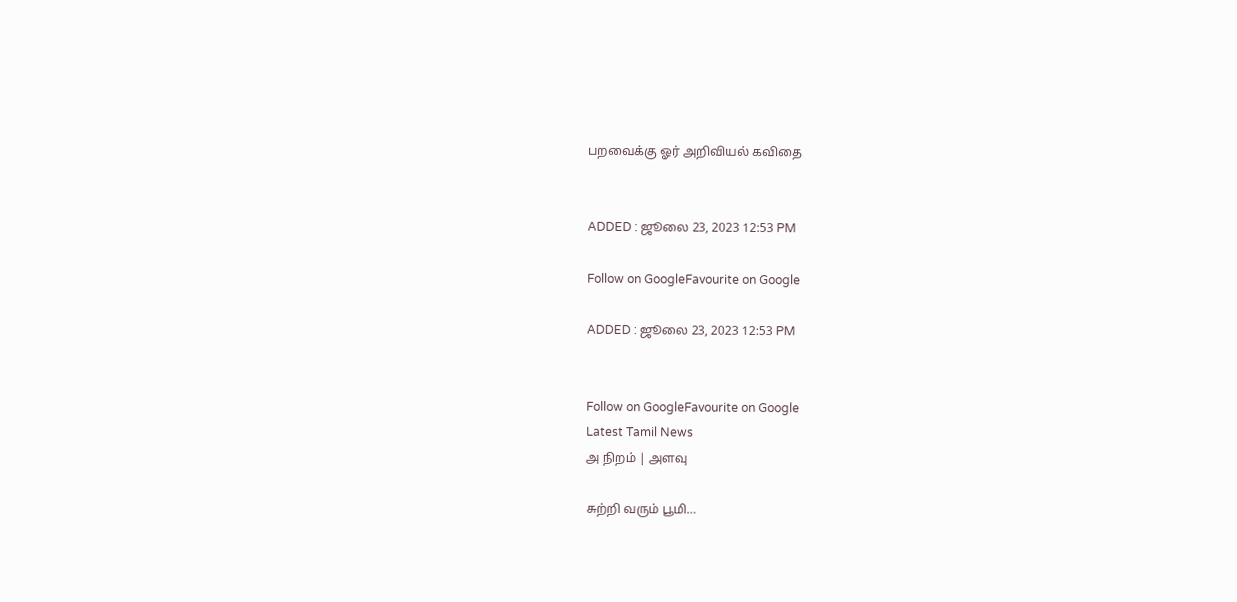பறவைக்கு ஓர் அறிவியல் கவிதை


ADDED : ஜூலை 23, 2023 12:53 PM

Follow on GoogleFavourite on Google

ADDED : ஜூலை 23, 2023 12:53 PM


Follow on GoogleFavourite on Google
Latest Tamil News
அ நிறம் | அளவு

சுற்றி வரும் பூமி…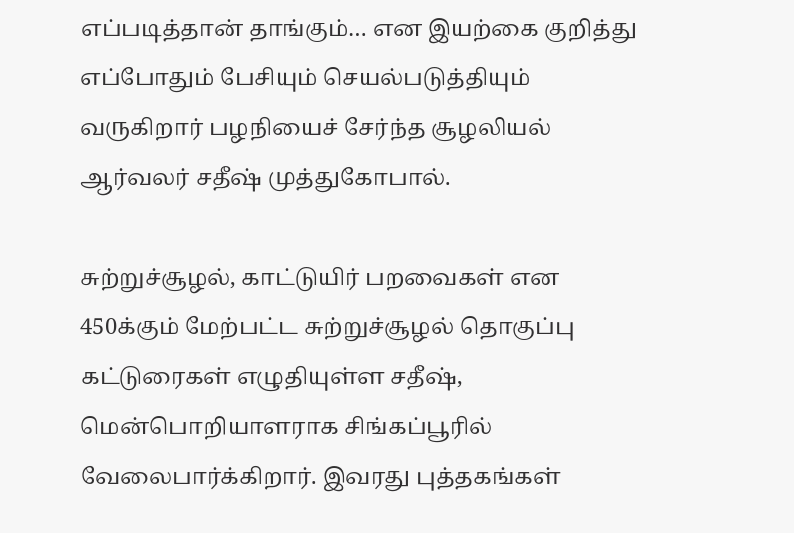எப்படித்தான் தாங்கும்… என இயற்கை குறித்து எப்போதும் பேசியும் செயல்படுத்தியும் வருகிறார் பழநியைச் சேர்ந்த சூழலியல் ஆர்வலர் சதீஷ் முத்துகோபால்.

சுற்றுச்சூழல், காட்டுயிர் பறவைகள் என 450க்கும் மேற்பட்ட சுற்றுச்சூழல் தொகுப்பு கட்டுரைகள் எழுதியுள்ள சதீஷ், மென்பொறியாளராக சிங்கப்பூரில் வேலைபார்க்கிறார். இவரது புத்தகங்கள்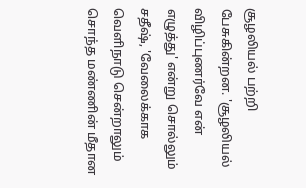சூழலியல் பற்றி பேசுகின்றன. 'சூழலியல் விழிப்புணர்வே என் எழுத்து' என்று சொல்லும் சதீஷ், 'வேலைக்காக வெளிநாடு சென்றாலும் சொந்த மண்ணின் மீதான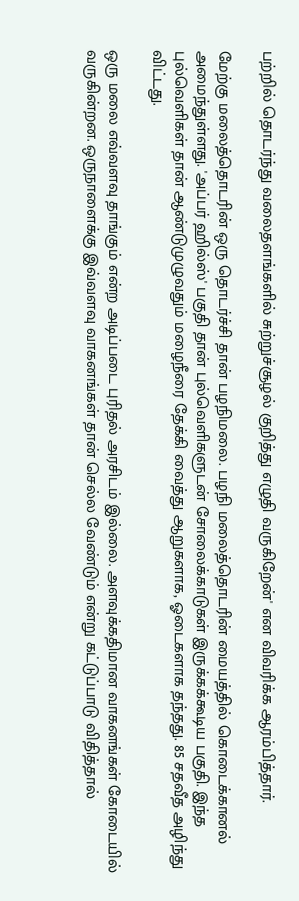பற்றில் தொடர்ந்து வலைதளங்களில் சுற்றுச்சூழல் குறித்து எழுதி வருகிறேன்' என விவரிக்க ஆரம்பித்தார்.

மேற்கு மலைத்தொடரின் ஒரு தொடர்ச்சி தான் பழநிமலை. பழநி மலைத்தொடரின் மையத்தில் கொடைக்கானல் அமைந்துள்ளது. 'அப்பர் ஹில்ஸ்' பகுதி தான் புல்வெளிகளுடன் சோலைக்காடுகள் இருக்கக்கூடிய பகுதி. இந்த புல்வெளிகள் தான் ஆண்டுமுழுவதும் மழைநீரை தேக்கி வைத்து ஆறுகளாக, ஓடைகளாக தந்தது. 85 சதவீத அழிந்து விட்டது.

ஒரு மலை எவ்வளவு தாங்கும் என்ற அடிப்படை புரிதல் அரசிடம் இல்லை. அளவுக்கதிமான வாகனங்கள் கோடையில் வருகின்றன. ஒருநாளைக்கு இவ்வளவு வாகனங்கள் தான் செல்ல வேண்டும் என்று கட்டுப்பாடு விதித்தால்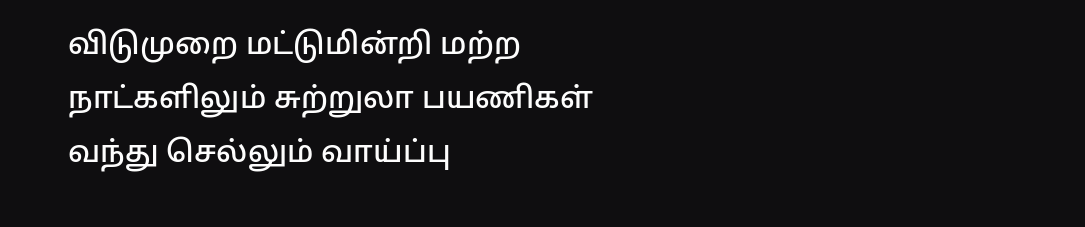விடுமுறை மட்டுமின்றி மற்ற நாட்களிலும் சுற்றுலா பயணிகள் வந்து செல்லும் வாய்ப்பு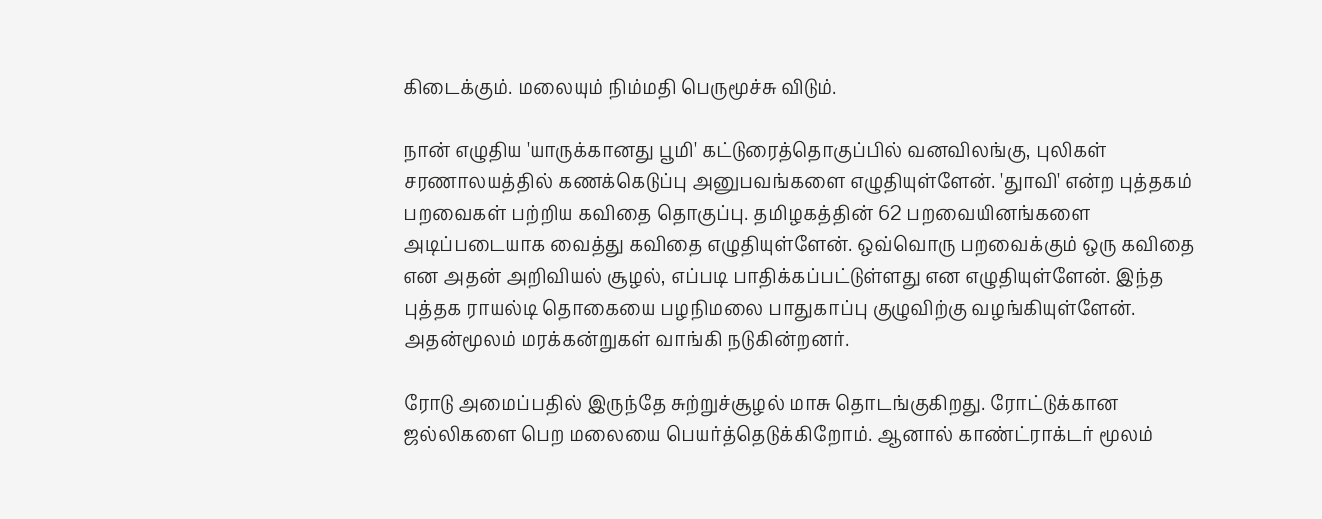கிடைக்கும். மலையும் நிம்மதி பெருமூச்சு விடும்.

நான் எழுதிய 'யாருக்கானது பூமி' கட்டுரைத்தொகுப்பில் வனவிலங்கு, புலிகள் சரணாலயத்தில் கணக்கெடுப்பு அனுபவங்களை எழுதியுள்ளேன். 'துாவி' என்ற புத்தகம் பறவைகள் பற்றிய கவிதை தொகுப்பு. தமிழகத்தின் 62 பறவையினங்களை அடிப்படையாக வைத்து கவிதை எழுதியுள்ளேன். ஒவ்வொரு பறவைக்கும் ஒரு கவிதை என அதன் அறிவியல் சூழல், எப்படி பாதிக்கப்பட்டுள்ளது என எழுதியுள்ளேன். இந்த புத்தக ராயல்டி தொகையை பழநிமலை பாதுகாப்பு குழுவிற்கு வழங்கியுள்ளேன். அதன்மூலம் மரக்கன்றுகள் வாங்கி நடுகின்றனர்.

ரோடு அமைப்பதில் இருந்தே சுற்றுச்சூழல் மாசு தொடங்குகிறது. ரோட்டுக்கான ஜல்லிகளை பெற மலையை பெயர்த்தெடுக்கிறோம். ஆனால் காண்ட்ராக்டர் மூலம்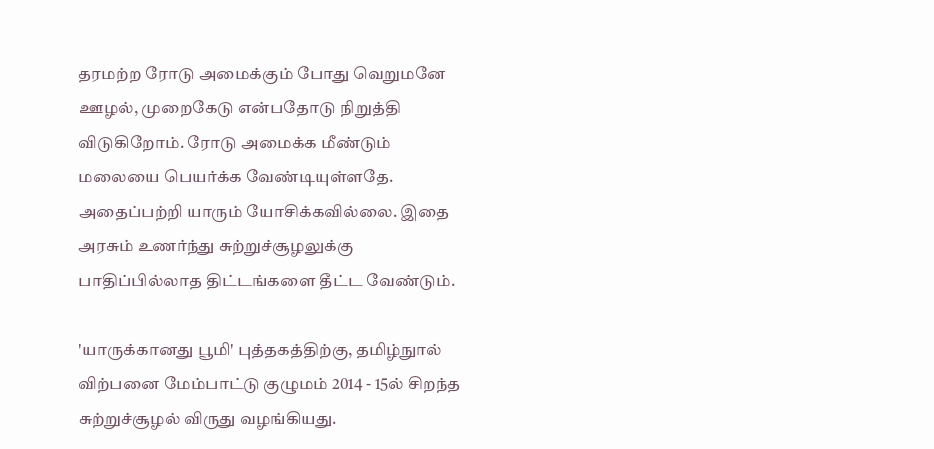தரமற்ற ரோடு அமைக்கும் போது வெறுமனே ஊழல், முறைகேடு என்பதோடு நிறுத்தி விடுகிறோம். ரோடு அமைக்க மீண்டும் மலையை பெயர்க்க வேண்டியுள்ளதே. அதைப்பற்றி யாரும் யோசிக்கவில்லை. இதை அரசும் உணர்ந்து சுற்றுச்சூழலுக்கு பாதிப்பில்லாத திட்டங்களை தீட்ட வேண்டும்.

'யாருக்கானது பூமி' புத்தகத்திற்கு, தமிழ்நுால் விற்பனை மேம்பாட்டு குழுமம் 2014 - 15ல் சிறந்த சுற்றுச்சூழல் விருது வழங்கியது.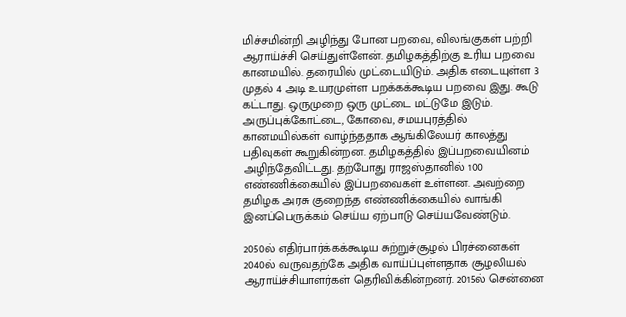மிச்சமின்றி அழிந்து போன பறவை, விலங்குகள் பற்றி ஆராய்ச்சி செய்துள்ளேன். தமிழகத்திற்கு உரிய பறவை கானமயில். தரையில் முட்டையிடும். அதிக எடையுள்ள 3 முதல் 4 அடி உயரமுள்ள பறக்கக்கூடிய பறவை இது. கூடு கட்டாது. ஒருமுறை ஒரு முட்டை மட்டுமே இடும். அருப்புக்கோட்டை, கோவை, சமயபுரத்தில் கானமயில்கள் வாழ்ந்ததாக ஆங்கிலேயர் காலத்து பதிவுகள் கூறுகின்றன. தமிழகத்தில் இப்பறவையினம் அழிந்தேவிட்டது. தற்போது ராஜஸ்தானில் 100 எண்ணிக்கையில் இப்பறவைகள் உள்ளன. அவற்றை தமிழக அரசு குறைந்த எண்ணிக்கையில் வாங்கி இனப்பெருக்கம் செய்ய ஏற்பாடு செய்யவேண்டும்.

2050ல் எதிர்பார்க்கக்கூடிய சுற்றுச்சூழல் பிரச்னைகள் 2040ல் வருவதற்கே அதிக வாய்ப்புள்ளதாக சூழலியல் ஆராய்ச்சியாளர்கள் தெரிவிக்கின்றனர். 2015ல் சென்னை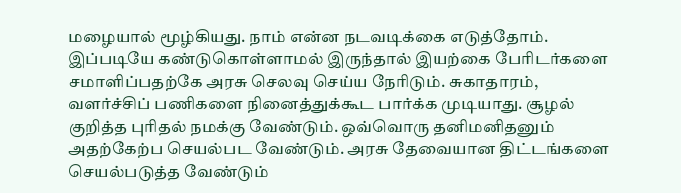மழையால் மூழ்கியது. நாம் என்ன நடவடிக்கை எடுத்தோம். இப்படியே கண்டுகொள்ளாமல் இருந்தால் இயற்கை பேரிடர்களை சமாளிப்பதற்கே அரசு செலவு செய்ய நேரிடும். சுகாதாரம், வளர்ச்சிப் பணிகளை நினைத்துக்கூட பார்க்க முடியாது. சூழல் குறித்த புரிதல் நமக்கு வேண்டும். ஒவ்வொரு தனிமனிதனும் அதற்கேற்ப செயல்பட வேண்டும். அரசு தேவையான திட்டங்களை செயல்படுத்த வேண்டும்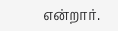என்றார்.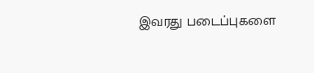இவரது படைப்புகளை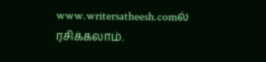www.writersatheesh.comல் ரசிக்கலாம்.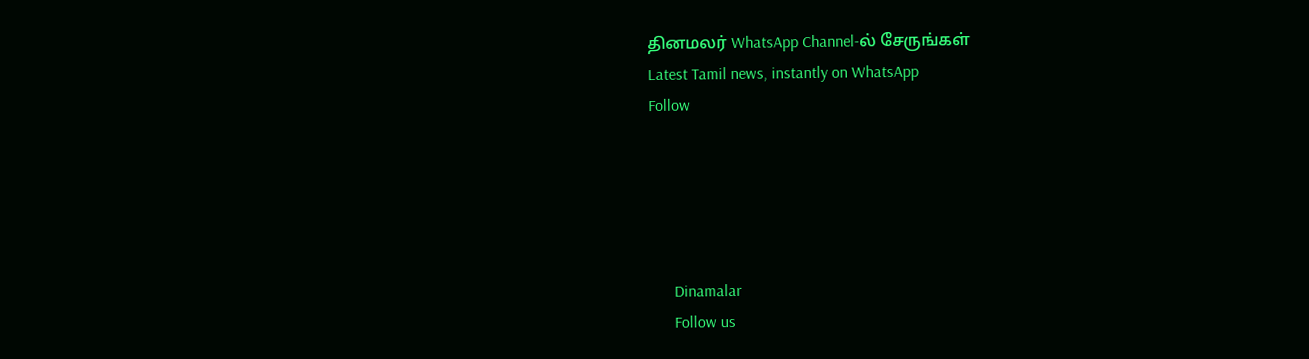தினமலர் WhatsApp Channel-ல் சேருங்கள்
Latest Tamil news, instantly on WhatsApp
Follow





      Dinamalar
      Follow us